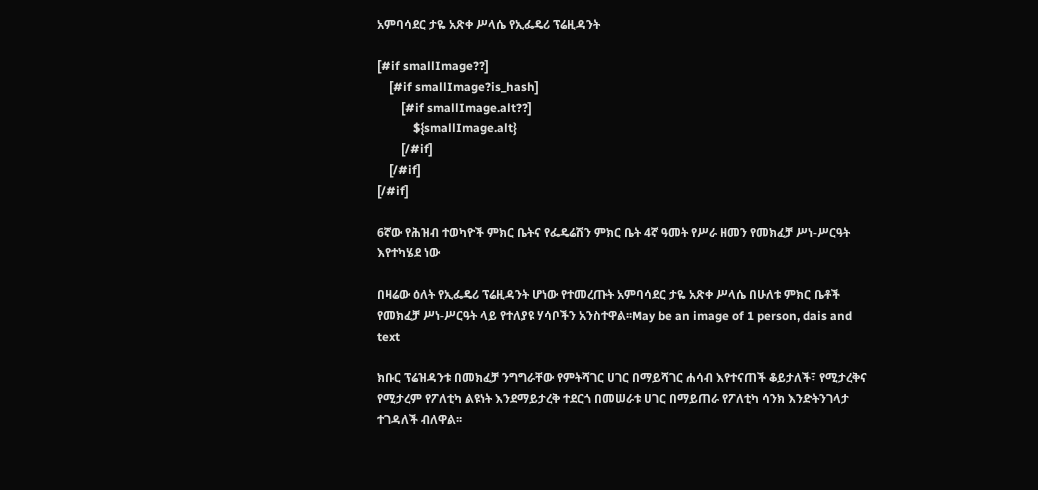አምባሳደር ታዬ አጽቀ ሥላሴ የኢፌዴሪ ፕሬዚዳንት

[#if smallImage??]
    [#if smallImage?is_hash]
        [#if smallImage.alt??]
            ${smallImage.alt}
        [/#if]
    [/#if]
[/#if]

6ኛው የሕዝብ ተወካዮች ምክር ቤትና የፌዴሬሽን ምክር ቤት 4ኛ ዓመት የሥራ ዘመን የመክፈቻ ሥነ-ሥርዓት እየተካሄደ ነው

በዛሬው ዕለት የኢፌዴሪ ፕሬዚዳንት ሆነው የተመረጡት አምባሳደር ታዬ አጽቀ ሥላሴ በሁለቱ ምክር ቤቶች የመክፈቻ ሥነ-ሥርዓት ላይ የተለያዩ ሃሳቦችን አንስተዋል፡፡May be an image of 1 person, dais and text

ክቡር ፕሬዝዳንቱ በመክፈቻ ንግግራቸው የምትሻገር ሀገር በማይሻገር ሐሳብ እየተናጠች ቆይታለች፣ የሚታረቅና የሚታረም የፖለቲካ ልዩነት እንደማይታረቅ ተደርጎ በመሠራቱ ሀገር በማይጠራ የፖለቲካ ሳንክ እንድትንገላታ ተገዳለች ብለዋል፡፡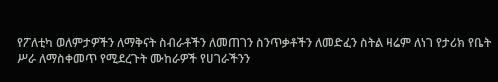የፖለቲካ ወለምታዎችን ለማቅናት ስብራቶችን ለመጠገን ስንጥቃቶችን ለመድፈን ስትል ዛሬም ለነገ የታሪክ የቤት ሥራ ለማስቀመጥ የሚደረጉት ሙከራዎች የሀገራችንን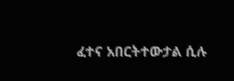ፈተና አበርትተውታል ሲሉ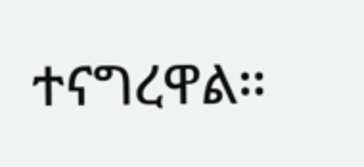ተናግረዋል፡፡